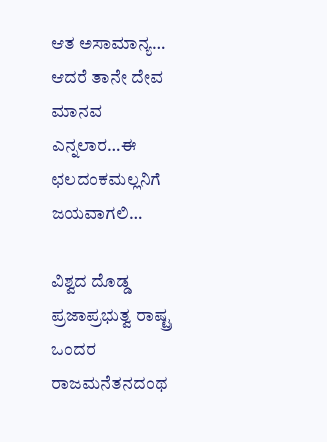ಆತ ಅಸಾಮಾನ್ಯ… ಆದರೆ ತಾನೇ ದೇವ ಮಾನವ ಎನ್ನಲಾರ…ಈ ಛಲದಂಕಮಲ್ಲನಿಗೆ ಜಯವಾಗಲಿ…

ವಿಶ್ವದ ದೊಡ್ಡ ಪ್ರಜಾಪ್ರಭುತ್ವ ರಾಷ್ಟ್ರ ಒಂದರ ರಾಜಮನೆತನದಂಥ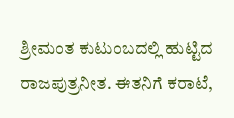ಶ್ರೀಮಂತ ಕುಟುಂಬದಲ್ಲಿ ಹುಟ್ಟಿದ ರಾಜಪುತ್ರನೀತ. ಈತನಿಗೆ ಕರಾಟೆ,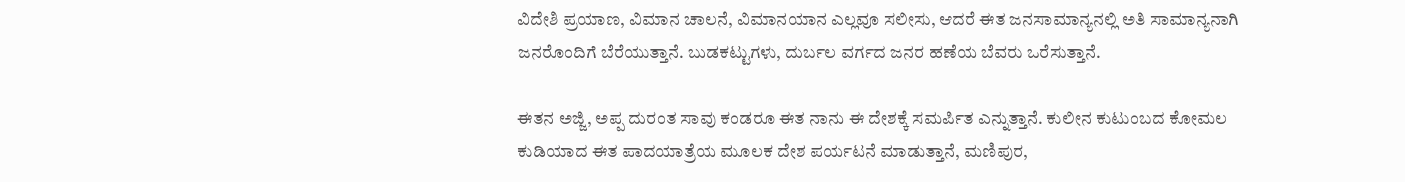ವಿದೇಶಿ ಪ್ರಯಾಣ, ವಿಮಾನ ಚಾಲನೆ, ವಿಮಾನಯಾನ ಎಲ್ಲವೂ ಸಲೀಸು, ಆದರೆ ಈತ ಜನಸಾಮಾನ್ಯನಲ್ಲಿ ಅತಿ ಸಾಮಾನ್ಯನಾಗಿ ಜನರೊಂದಿಗೆ ಬೆರೆಯುತ್ತಾನೆ. ಬುಡಕಟ್ಟುಗಳು, ದುರ್ಬಲ ವರ್ಗದ ಜನರ ಹಣೆಯ ಬೆವರು ಒರೆಸುತ್ತಾನೆ.

ಈತನ ಅಜ್ಜಿ, ಅಪ್ಪ ದುರಂತ ಸಾವು ಕಂಡರೂ ಈತ ನಾನು ಈ ದೇಶಕ್ಕೆ ಸಮರ್ಪಿತ ಎನ್ನುತ್ತಾನೆ. ಕುಲೀನ ಕುಟುಂಬದ ಕೋಮಲ ಕುಡಿಯಾದ ಈತ ಪಾದಯಾತ್ರೆಯ ಮೂಲಕ ದೇಶ ಪರ್ಯಟನೆ ಮಾಡುತ್ತಾನೆ, ಮಣಿಪುರ,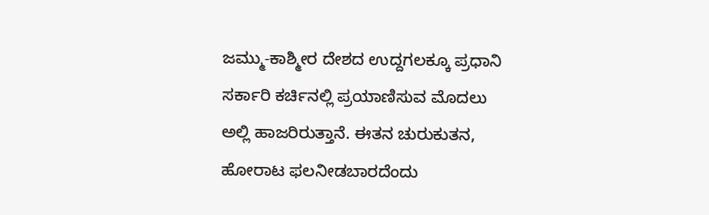ಜಮ್ಮು-ಕಾಶ್ಮೀರ ದೇಶದ ಉದ್ದಗಲಕ್ಕೂ ಪ್ರಧಾನಿ ಸರ್ಕಾರಿ ಕರ್ಚಿನಲ್ಲಿ ಪ್ರಯಾಣಿಸುವ ಮೊದಲು ಅಲ್ಲಿ ಹಾಜರಿರುತ್ತಾನೆ. ಈತನ ಚುರುಕುತನ, ಹೋರಾಟ ಫಲನೀಡಬಾರದೆಂದು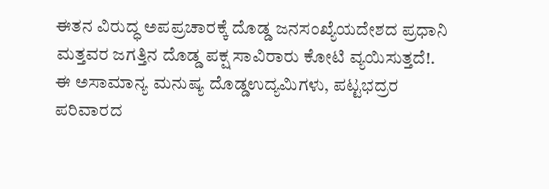ಈತನ ವಿರುದ್ಧ ಅಪಪ್ರಚಾರಕ್ಕೆ ದೊಡ್ಡ ಜನಸಂಖ್ಯೆಯದೇಶದ ಪ್ರಧಾನಿ ಮತ್ತವರ ಜಗತ್ತಿನ ದೊಡ್ಡ ಪಕ್ಷ ಸಾವಿರಾರು ಕೋಟಿ ವ್ಯಯಿಸುತ್ತದೆ!. ಈ ಅಸಾಮಾನ್ಯ ಮನುಷ್ಯ ದೊಡ್ಡಉದ್ಯಮಿಗಳು, ಪಟ್ಟಭದ್ರರ ಪರಿವಾರದ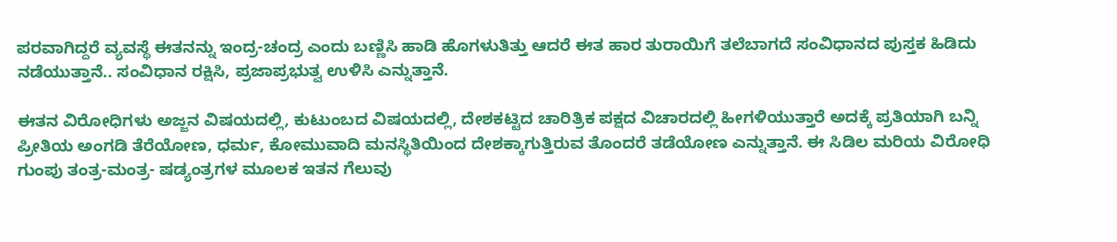ಪರವಾಗಿದ್ದರೆ ವ್ಯವಸ್ಥೆ ಈತನನ್ನು ಇಂದ್ರ-ಚಂದ್ರ ಎಂದು ಬಣ್ಣಿಸಿ ಹಾಡಿ ಹೊಗಳುತಿತ್ತು ಆದರೆ ಈತ ಹಾರ ತುರಾಯಿಗೆ ತಲೆಬಾಗದೆ ಸಂವಿಧಾನದ ಪುಸ್ತಕ ಹಿಡಿದು ನಡೆಯುತ್ತಾನೆ.. ಸಂವಿಧಾನ ರಕ್ಷಿಸಿ, ಪ್ರಜಾಪ್ರಭುತ್ವ ಉಳಿಸಿ ಎನ್ನುತ್ತಾನೆ.

ಈತನ ವಿರೋಧಿಗಳು ಅಜ್ಜನ ವಿಷಯದಲ್ಲಿ, ಕುಟುಂಬದ ವಿಷಯದಲ್ಲಿ, ದೇಶಕಟ್ಟಿದ ಚಾರಿತ್ರಿಕ ಪಕ್ಷದ ವಿಚಾರದಲ್ಲಿ ಹೀಗಳಿಯುತ್ತಾರೆ ಅದಕ್ಕೆ ಪ್ರತಿಯಾಗಿ ಬನ್ನಿ ಪ್ರೀತಿಯ ಅಂಗಡಿ ತೆರೆಯೋಣ, ಧರ್ಮ, ಕೋಮುವಾದಿ ಮನಸ್ಥಿತಿಯಿಂದ ದೇಶಕ್ಕಾಗುತ್ತಿರುವ ತೊಂದರೆ ತಡೆಯೋಣ ಎನ್ನುತ್ತಾನೆ. ಈ ಸಿಡಿಲ ಮರಿಯ ವಿರೋಧಿ ಗುಂಪು ತಂತ್ರ-ಮಂತ್ರ- ಷಡ್ಯಂತ್ರಗಳ ಮೂಲಕ ಇತನ ಗೆಲುವು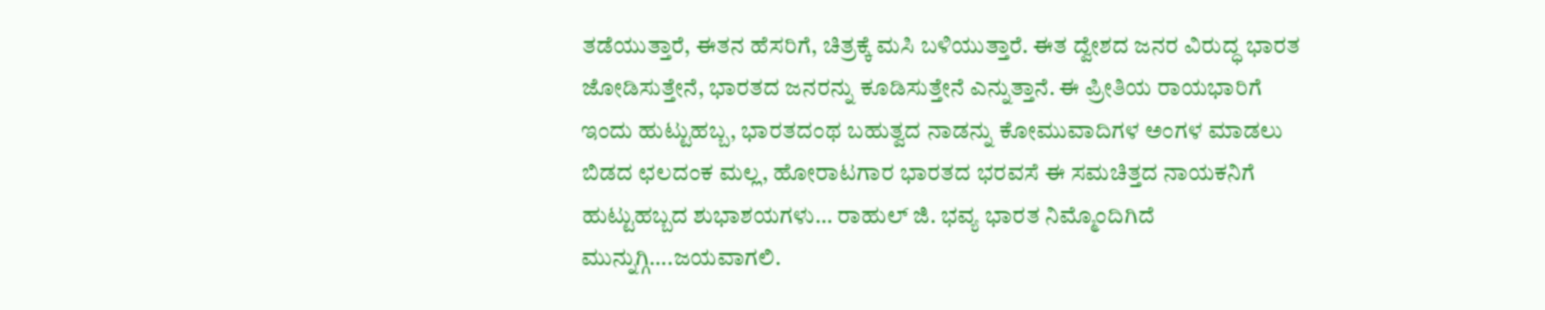ತಡೆಯುತ್ತಾರೆ, ಈತನ ಹೆಸರಿಗೆ, ಚಿತ್ರಕ್ಕೆ ಮಸಿ ಬಳಿಯುತ್ತಾರೆ. ಈತ ದ್ವೇಶದ ಜನರ ವಿರುದ್ಧ ಭಾರತ ಜೋಡಿಸುತ್ತೇನೆ, ಭಾರತದ ಜನರನ್ನು ಕೂಡಿಸುತ್ತೇನೆ ಎನ್ನುತ್ತಾನೆ. ಈ ಪ್ರೀತಿಯ ರಾಯಭಾರಿಗೆ ಇಂದು ಹುಟ್ಟುಹಬ್ಬ, ಭಾರತದಂಥ ಬಹುತ್ವದ ನಾಡನ್ನು ಕೋಮುವಾದಿಗಳ ಅಂಗಳ ಮಾಡಲು ಬಿಡದ ಛಲದಂಕ ಮಲ್ಲ, ಹೋರಾಟಗಾರ ಭಾರತದ ಭರವಸೆ ಈ ಸಮಚಿತ್ತದ ನಾಯಕನಿಗೆ ಹುಟ್ಟುಹಬ್ಬದ ಶುಭಾಶಯಗಳು… ರಾಹುಲ್‌ ಜಿ. ಭವ್ಯ ಭಾರತ ನಿಮ್ಮೊಂದಿಗಿದೆ ಮುನ್ನುಗ್ಗಿ….ಜಯವಾಗಲಿ.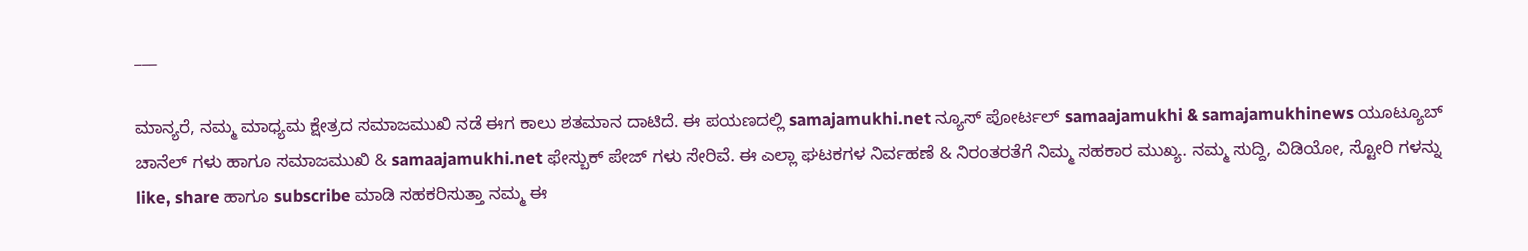___

ಮಾನ್ಯರೆ, ನಮ್ಮ ಮಾಧ್ಯಮ ಕ್ಷೇತ್ರದ ಸಮಾಜಮುಖಿ ನಡೆ ಈಗ ಕಾಲು ಶತಮಾನ ದಾಟಿದೆ. ಈ ಪಯಣದಲ್ಲಿ samajamukhi.net ನ್ಯೂಸ್ ಪೋರ್ಟಲ್ samaajamukhi & samajamukhinews ಯೂಟ್ಯೂಬ್ ಚಾನೆಲ್ ಗಳು ಹಾಗೂ ಸಮಾಜಮುಖಿ & samaajamukhi.net ಫೇಸ್ಬುಕ್ ಪೇಜ್ ಗಳು ಸೇರಿವೆ. ಈ ಎಲ್ಲಾ ಘಟಕಗಳ ನಿರ್ವಹಣೆ & ನಿರಂತರತೆಗೆ ನಿಮ್ಮ ಸಹಕಾರ ಮುಖ್ಯ. ನಮ್ಮ ಸುದ್ದಿ, ವಿಡಿಯೋ, ಸ್ಟೋರಿ ಗಳನ್ನು like, share ಹಾಗೂ subscribe ಮಾಡಿ ಸಹಕರಿಸುತ್ತಾ ನಮ್ಮ ಈ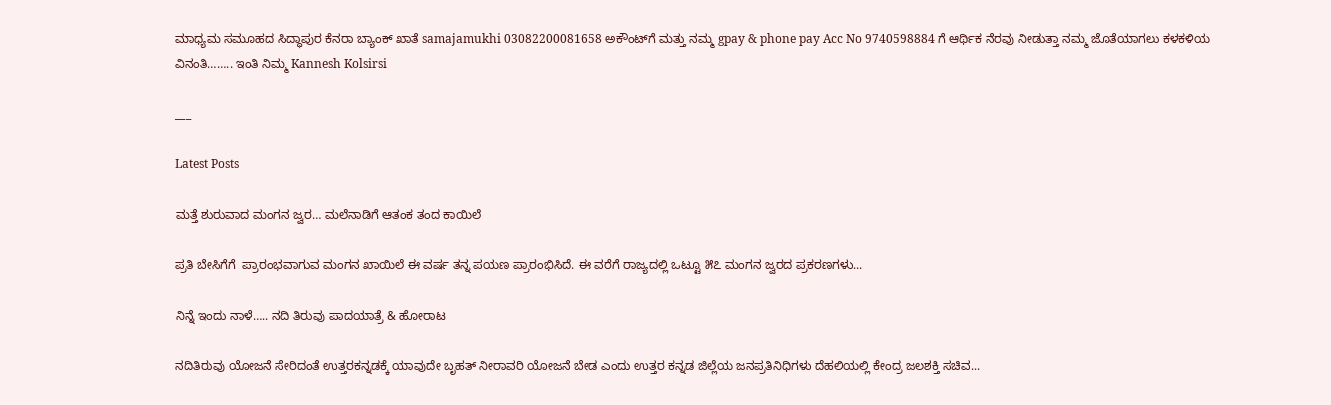ಮಾಧ್ಯಮ ಸಮೂಹದ ಸಿದ್ಧಾಪುರ ಕೆನರಾ ಬ್ಯಾಂಕ್ ಖಾತೆ samajamukhi 03082200081658 ಅಕೌಂಟ್‌ಗೆ ಮತ್ತು ನಮ್ಮ gpay & phone pay Acc No 9740598884 ಗೆ ಆರ್ಥಿಕ ನೆರವು ನೀಡುತ್ತಾ ನಮ್ಮ ಜೊತೆಯಾಗಲು ಕಳಕಳಿಯ ವಿನಂತಿ…….. ಇಂತಿ ನಿಮ್ಮ Kannesh Kolsirsi

___

Latest Posts

ಮತ್ತೆ ಶುರುವಾದ ಮಂಗನ ಜ್ವರ… ಮಲೆನಾಡಿಗೆ ಆತಂಕ ತಂದ ಕಾಯಿಲೆ

ಪ್ರತಿ ಬೇಸಿಗೆಗೆ  ಪ್ರಾರಂಭವಾಗುವ ಮಂಗನ ಖಾಯಿಲೆ ಈ ವರ್ಷ ತನ್ನ ಪಯಣ ಪ್ರಾರಂಭಿಸಿದೆ. ಈ ವರೆಗೆ ರಾಜ್ಯದಲ್ಲಿ ಒಟ್ಟೂ ೫೭ ಮಂಗನ ಜ್ವರದ ಪ್ರಕರಣಗಳು...

ನಿನ್ನೆ ಇಂದು ನಾಳೆ….. ನದಿ ತಿರುವು ಪಾದಯಾತ್ರೆ & ಹೋರಾಟ

ನದಿತಿರುವು ಯೋಜನೆ ಸೇರಿದಂತೆ ಉತ್ತರಕನ್ನಡಕ್ಕೆ ಯಾವುದೇ ಬೃಹತ್‌ ನೀರಾವರಿ ಯೋಜನೆ ಬೇಡ ಎಂದು ಉತ್ತರ ಕನ್ನಡ ಜಿಲ್ಲೆಯ ಜನಪ್ರತಿನಿಧಿಗಳು ದೆಹಲಿಯಲ್ಲಿ ಕೇಂದ್ರ ಜಲಶಕ್ತಿ ಸಚಿವ...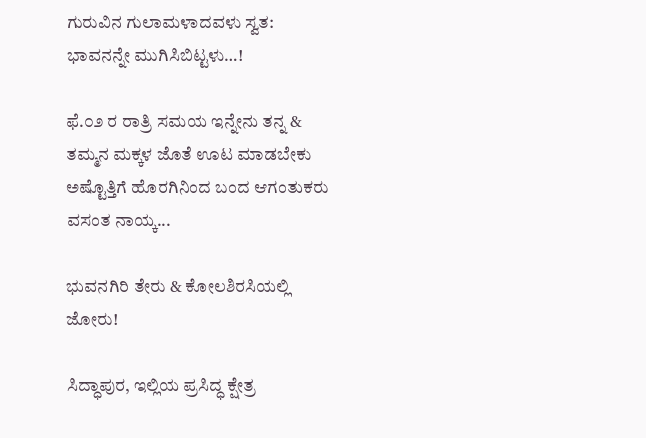ಗುರುವಿನ ಗುಲಾಮಳಾದವಳು ಸ್ವತ: ಭಾವನನ್ನೇ ಮುಗಿಸಿಬಿಟ್ಟಳು…!

ಫೆ.೦೨ ರ ರಾತ್ರಿ ಸಮಯ ಇನ್ನೇನು ತನ್ನ & ತಮ್ಮನ ಮಕ್ಕಳ ಜೊತೆ ಊಟ ಮಾಡಬೇಕು ಅಷ್ಟೊತ್ತಿಗೆ ಹೊರಗಿನಿಂದ ಬಂದ ಆಗಂತುಕರು ವಸಂತ ನಾಯ್ಕ...

ಭುವನಗಿರಿ ತೇರು & ಕೋಲಶಿರಸಿಯಲ್ಲಿ ಜೋರು!

ಸಿದ್ಧಾಪುರ, ಇಲ್ಲಿಯ ಪ್ರಸಿದ್ಧ ಕ್ಷೇತ್ರ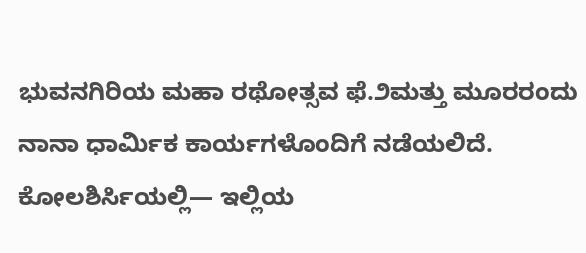ಭುವನಗಿರಿಯ ಮಹಾ ರಥೋತ್ಸವ ಫೆ.೨ಮತ್ತು ಮೂರರಂದು ನಾನಾ ಧಾರ್ಮಿಕ ಕಾರ್ಯಗಳೊಂದಿಗೆ ನಡೆಯಲಿದೆ. ಕೋಲಶಿರ್ಸಿಯಲ್ಲಿ— ಇಲ್ಲಿಯ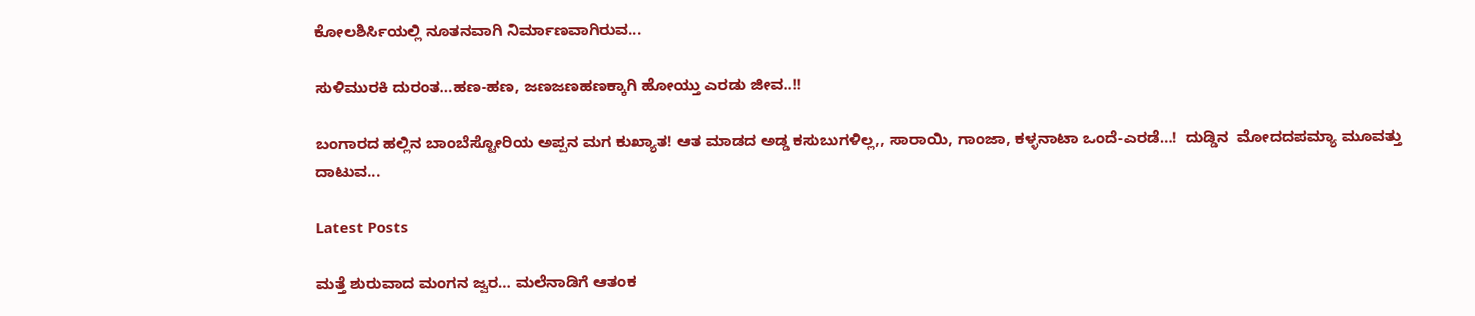ಕೋಲಶಿರ್ಸಿಯಲ್ಲಿ ನೂತನವಾಗಿ ನಿರ್ಮಾಣವಾಗಿರುವ...

ಸುಳಿಮುರಕಿ ದುರಂತ…ಹಣ-ಹಣ, ಜಣಜಣಹಣಕ್ಕಾಗಿ ಹೋಯ್ತು ಎರಡು ಜೀವ..!!

ಬಂಗಾರದ ಹಲ್ಲಿನ ಬಾಂಬೆಸ್ಟೋರಿಯ ಅಪ್ಪನ ಮಗ ಕುಖ್ಯಾತ! ಆತ ಮಾಡದ ಅಡ್ಡ ಕಸುಬುಗಳಿಲ್ಲ,, ಸಾರಾಯಿ, ಗಾಂಜಾ, ಕಳ್ಳನಾಟಾ ಒಂದೆ-ಎರಡೆ…!  ದುಡ್ಡಿನ  ಮೋದದಪಮ್ಯಾ ಮೂವತ್ತು ದಾಟುವ...

Latest Posts

ಮತ್ತೆ ಶುರುವಾದ ಮಂಗನ ಜ್ವರ… ಮಲೆನಾಡಿಗೆ ಆತಂಕ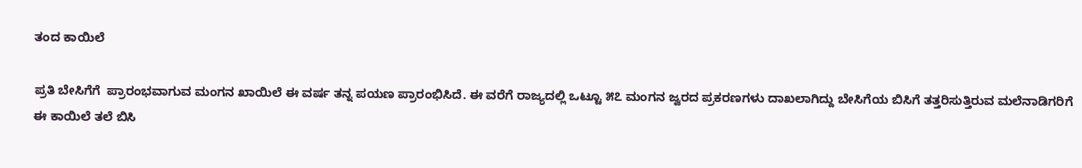ತಂದ ಕಾಯಿಲೆ

ಪ್ರತಿ ಬೇಸಿಗೆಗೆ  ಪ್ರಾರಂಭವಾಗುವ ಮಂಗನ ಖಾಯಿಲೆ ಈ ವರ್ಷ ತನ್ನ ಪಯಣ ಪ್ರಾರಂಭಿಸಿದೆ. ಈ ವರೆಗೆ ರಾಜ್ಯದಲ್ಲಿ ಒಟ್ಟೂ ೫೭ ಮಂಗನ ಜ್ವರದ ಪ್ರಕರಣಗಳು ದಾಖಲಾಗಿದ್ದು ಬೇಸಿಗೆಯ ಬಿಸಿಗೆ ತತ್ತರಿಸುತ್ತಿರುವ ಮಲೆನಾಡಿಗರಿಗೆ ಈ ಕಾಯಿಲೆ ತಲೆ ಬಿಸಿ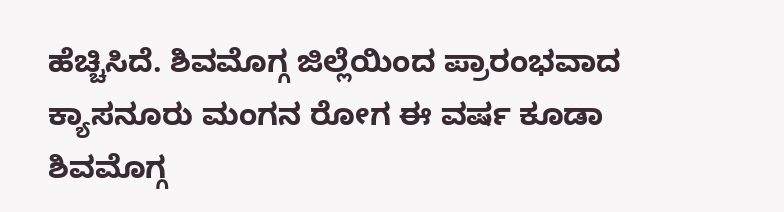ಹೆಚ್ಚಿಸಿದೆ. ಶಿವಮೊಗ್ಗ ಜಿಲ್ಲೆಯಿಂದ ಪ್ರಾರಂಭವಾದ ಕ್ಯಾಸನೂರು ಮಂಗನ ರೋಗ ಈ ವರ್ಷ ಕೂಡಾ ಶಿವಮೊಗ್ಗ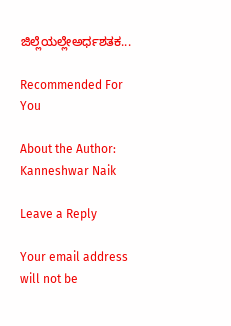ಜಿಲ್ಲೆಯಲ್ಲೇಅರ್ಧಶತಕ...

Recommended For You

About the Author: Kanneshwar Naik

Leave a Reply

Your email address will not be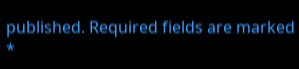published. Required fields are marked *